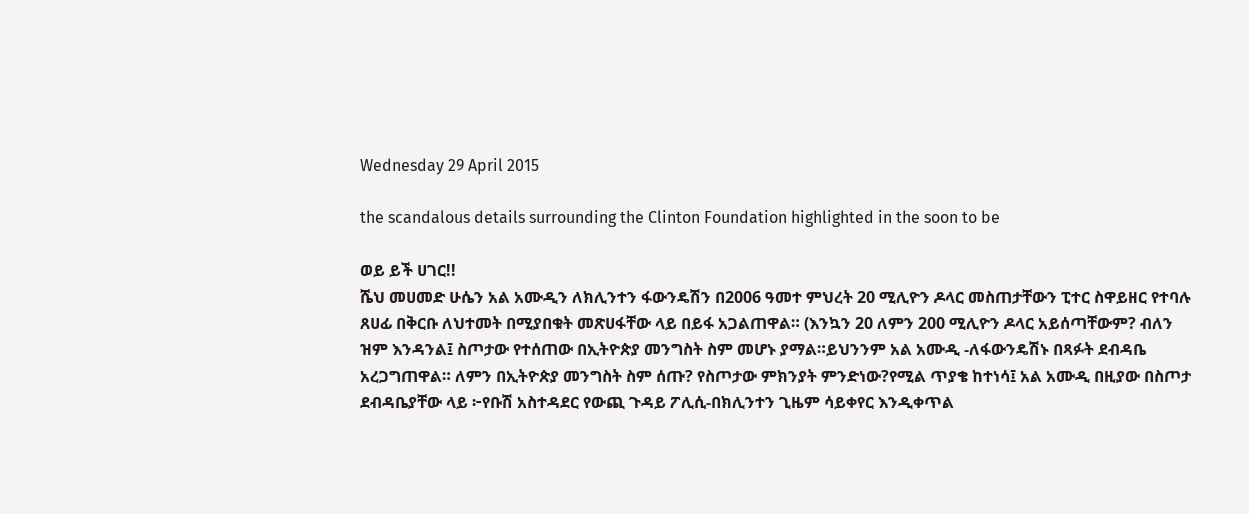Wednesday 29 April 2015

the scandalous details surrounding the Clinton Foundation highlighted in the soon to be

ወይ ይች ሀገር!!
ሼህ መሀመድ ሁሴን አል አሙዲን ለክሊንተን ፋውንዴሽን በ2006 ዓመተ ምህረት 20 ሚሊዮን ዶላር መስጠታቸውን ፒተር ስዋይዘር የተባሉ ጸሀፊ በቅርቡ ለህተመት በሚያበቁት መጽሀፋቸው ላይ በይፋ አጋልጠዋል። (እንኳን 20 ለምን 200 ሚሊዮን ዶላር አይሰጣቸውም? ብለን ዝም እንዳንል፤ ስጦታው የተሰጠው በኢትዮጵያ መንግስት ስም መሆኑ ያማል።ይህንንም አል አሙዲ -ለፋውንዴሽኑ በጻፉት ደብዳቤ አረጋግጠዋል። ለምን በኢትዮጵያ መንግስት ስም ሰጡ? የስጦታው ምክንያት ምንድነው?የሚል ጥያቄ ከተነሳ፤ አል አሙዲ በዚያው በስጦታ ደብዳቤያቸው ላይ ፦የቡሽ አስተዳደር የውጪ ጉዳይ ፖሊሲ-በክሊንተን ጊዜም ሳይቀየር እንዲቀጥል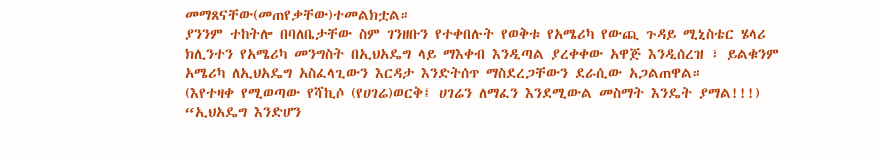መማጸናቸው(መጠየቃቸው)ተመልክቷል።
ያንንም ተከትሎ በባለቤታቸው ስም ገንዘቡን የተቀበሉት የወቅቱ የአሜሪካ የውጪ ጉዳይ ሚኒስቴር ሄላሪ ክሊንተን የአሜሪካ መንግስት በኢህአዴግ ላይ ማእቀብ እንዲጣል ያረቀቀው አዋጅ እንዲሰረዝ ፣ ይልቁንም አሜሪካ ለኢህአዴግ አስፈላጊውን እርዳታ እንድትሰጥ ማስደረጋቸውን ደራሲው አጋልጠዋል።
(እየተዛቀ የሚወጣው የሻኪሶ (የሀገሬ)ወርቅ፤ ሀገሬን ለማፈን እንደሚውል መስማት እንዴት ያማል!!!)
“ኢህአዴግ እንድሆን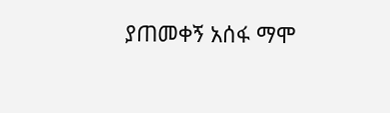ያጠመቀኝ አሰፋ ማሞ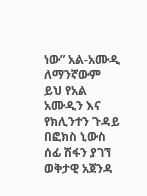ነው” አል-አሙዲ
ለማንኛውም ይህ የአል አሙዲን እና የክሊንተን ጉዳይ በፎክስ ኒውስ ሰፊ ሽፋን ያገኘ ወቅታዊ አጀንዳ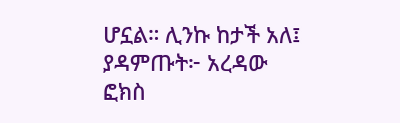ሆኗል። ሊንኩ ከታች አለ፤ ያዳምጡት፦ አረዳው ፎክስ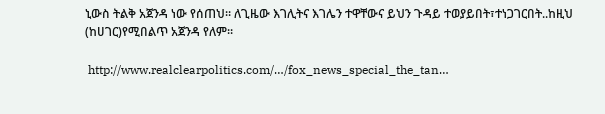ኒውስ ትልቅ አጀንዳ ነው የሰጠህ። ለጊዜው እገሊትና እገሌን ተዋቸውና ይህን ጉዳይ ተወያይበት፣ተነጋገርበት..ከዚህ (ከሀገር)የሚበልጥ አጀንዳ የለም።

 http://www.realclearpolitics.com/…/fox_news_special_the_tan…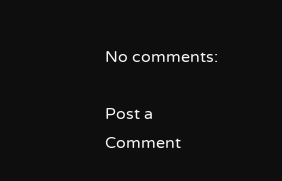No comments:

Post a Comment